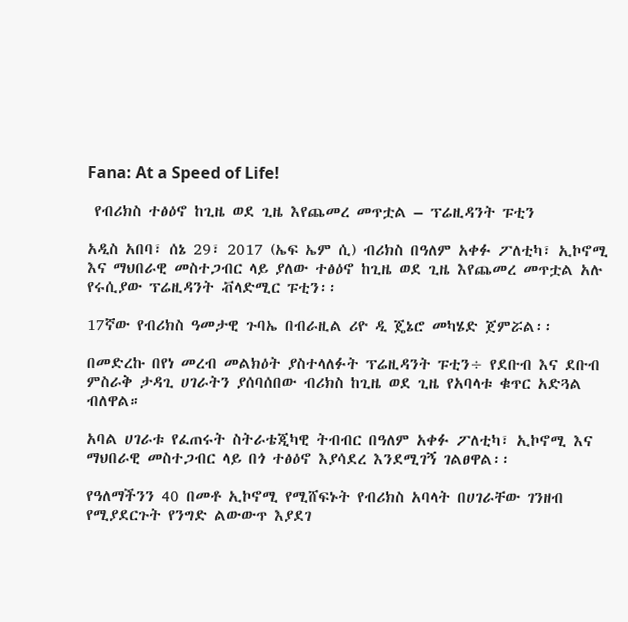Fana: At a Speed of Life!

 የብሪክስ ተፅዕኖ ከጊዜ ወደ ጊዜ እየጨመረ መጥቷል – ፕሬዚዳንት ፑቲን

አዲስ አበባ፣ ሰኔ 29፣ 2017 (ኤፍ ኤም ሲ) ብሪክስ በዓለም አቀፉ ፖለቲካ፣ ኢኮኖሚ እና ማህበራዊ መስተጋብር ላይ ያለው ተፅዕኖ ከጊዜ ወደ ጊዜ እየጨመረ መጥቷል አሉ የሩሲያው ፕሬዚዳንት ቭላድሚር ፑቲን፡፡

17ኛው የብሪክስ ዓመታዊ ጉባኤ በብራዚል ሪዮ ዲ ጄኔሮ መካሄድ ጀምሯል፡፡

በመድረኩ በየነ መረብ መልክዕት ያስተላለፉት ፕሬዚዳንት ፑቲን÷ የደቡብ እና ደቡብ ምስራቅ ታዳጊ ሀገራትን ያሰባሰበው ብሪክስ ከጊዜ ወደ ጊዜ የአባላቱ ቁጥር አድጓል ብለዋል።

አባል ሀገራቱ የፈጠሩት ስትራቴጂካዊ ትብብር በዓለም አቀፉ ፖለቲካ፣ ኢኮኖሚ እና ማህበራዊ መስተጋብር ላይ በጎ ተፅዕኖ እያሳደረ እንደሚገኝ ገልፀዋል፡፡

የዓለማችንን 40 በመቶ ኢኮኖሚ የሚሸፍኑት የብሪክስ አባላት በሀገራቸው ገንዘብ የሚያደርጉት የንግድ ልውውጥ እያደገ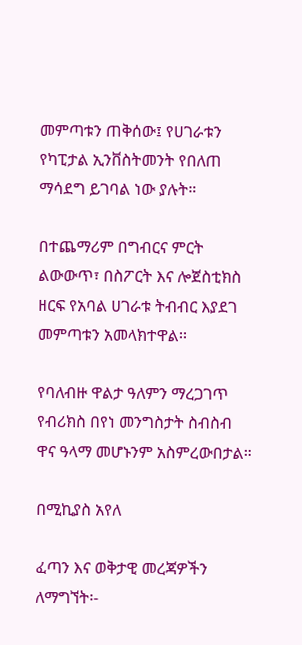መምጣቱን ጠቅሰው፤ የሀገራቱን የካፒታል ኢንቨስትመንት የበለጠ ማሳደግ ይገባል ነው ያሉት።

በተጨማሪም በግብርና ምርት ልውውጥ፣ በስፖርት እና ሎጀስቲክስ ዘርፍ የአባል ሀገራቱ ትብብር እያደገ መምጣቱን አመላክተዋል፡፡

የባለብዙ ዋልታ ዓለምን ማረጋገጥ የብሪክስ በየነ መንግስታት ስብስብ ዋና ዓላማ መሆኑንም አስምረውበታል።

በሚኪያስ አየለ

ፈጣን እና ወቅታዊ መረጃዎችን ለማግኘት፡-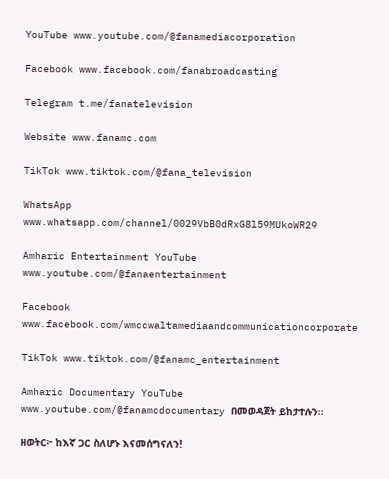YouTube www.youtube.com/@fanamediacorporation

Facebook www.facebook.com/fanabroadcasting

Telegram t.me/fanatelevision

Website www.fanamc.com

TikTok www.tiktok.com/@fana_television

WhatsApp www.whatsapp.com/channel/0029VbB0dRxG8l59MUkoWR29

Amharic Entertainment YouTube www.youtube.com/@fanaentertainment

Facebook www.facebook.com/wmccwaltamediaandcommunicationcorporate

TikTok www.tiktok.com/@fanamc_entertainment

Amharic Documentary YouTube www.youtube.com/@fanamcdocumentary በመወዳጀት ይከታተሉን፡፡

ዘወትር፦ ከእኛ ጋር ስለሆኑ እናመሰግናለን!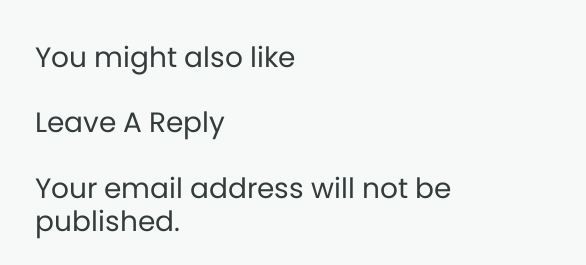You might also like

Leave A Reply

Your email address will not be published.